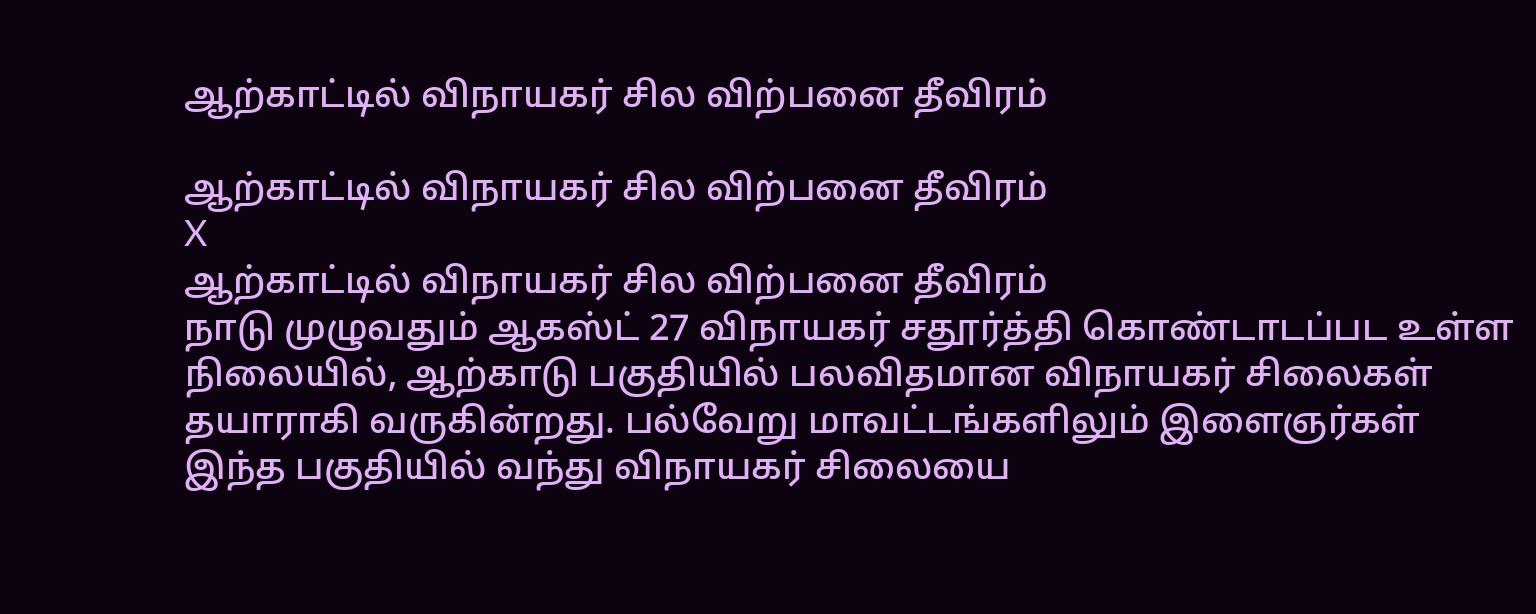ஆற்காட்டில் விநாயகர் சில விற்பனை தீவிரம்

ஆற்காட்டில் விநாயகர் சில விற்பனை தீவிரம்
X
ஆற்காட்டில் விநாயகர் சில விற்பனை தீவிரம்
நாடு முழுவதும் ஆகஸ்ட் 27 விநாயகர் சதூர்த்தி கொண்டாடப்பட உள்ள நிலையில், ஆற்காடு பகுதியில் பலவிதமான விநாயகர் சிலைகள் தயாராகி வருகின்றது. பல்வேறு மாவட்டங்களிலும் இளைஞர்கள் இந்த பகுதியில் வந்து விநாயகர் சிலையை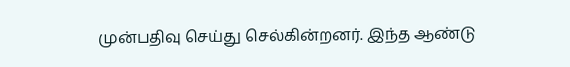முன்பதிவு செய்து செல்கின்றனர். இந்த ஆண்டு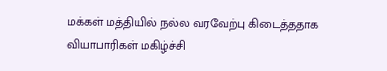மக்கள் மத்தியில் நல்ல வரவேற்பு கிடைத்ததாக வியாபாரிகள் மகிழ்ச்சி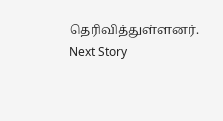தெரிவித்துள்ளனர்.
Next Story